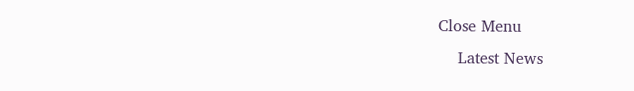Close Menu
    Latest News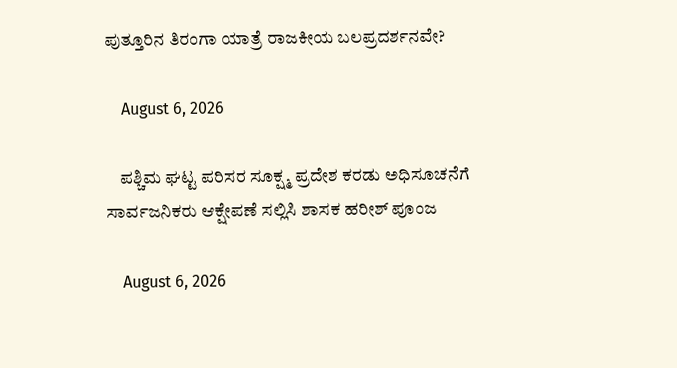ಪುತ್ತೂರಿನ ತಿರಂಗಾ ಯಾತ್ರೆ ರಾಜಕೀಯ ಬಲಪ್ರದರ್ಶನವೇ?

    August 6, 2026

    ಪಶ್ಚಿಮ ಘಟ್ಟ ಪರಿಸರ ಸೂಕ್ಷ್ಮ ಪ್ರದೇಶ ಕರಡು ಅಧಿಸೂಚನೆಗೆ ಸಾರ್ವಜನಿಕರು ಆಕ್ಷೇಪಣೆ ಸಲ್ಲಿಸಿ ಶಾಸಕ ಹರೀಶ್ ಪೂಂಜ

    August 6, 2026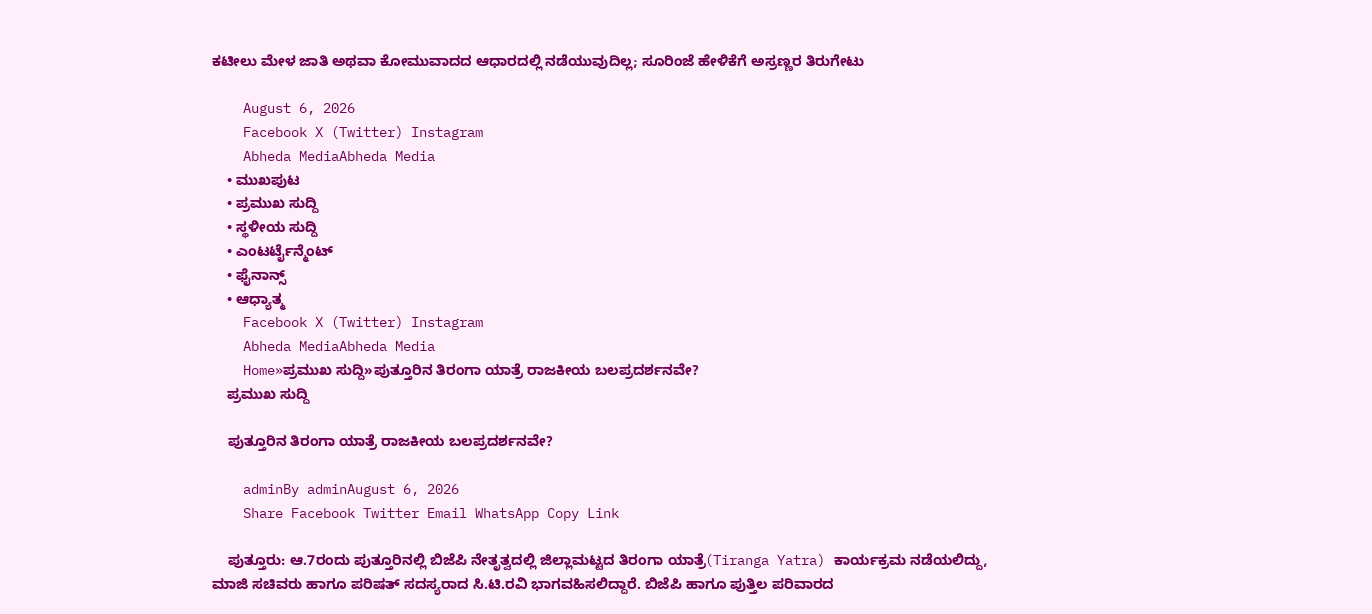ಕಟೀಲು ಮೇಳ ಜಾತಿ ಅಥವಾ ಕೋಮುವಾದದ ಆಧಾರದಲ್ಲಿ ನಡೆಯುವುದಿಲ್ಲ; ಸೂರಿಂಜೆ ಹೇಳಿಕೆಗೆ ಅಸ್ರಣ್ಣರ ತಿರುಗೇಟು

    August 6, 2026
    Facebook X (Twitter) Instagram
    Abheda MediaAbheda Media
    • ಮುಖಪುಟ
    • ಪ್ರಮುಖ ಸುದ್ದಿ
    • ಸ್ಥಳೀಯ ಸುದ್ದಿ
    • ಎಂಟರ್ಟೈನ್ಮೆಂಟ್
    • ಫೈನಾನ್ಸ್
    • ಆಧ್ಯಾತ್ಮ
    Facebook X (Twitter) Instagram
    Abheda MediaAbheda Media
    Home»ಪ್ರಮುಖ ಸುದ್ದಿ»ಪುತ್ತೂರಿನ ತಿರಂಗಾ ಯಾತ್ರೆ ರಾಜಕೀಯ ಬಲಪ್ರದರ್ಶನವೇ?
    ಪ್ರಮುಖ ಸುದ್ದಿ

    ಪುತ್ತೂರಿನ ತಿರಂಗಾ ಯಾತ್ರೆ ರಾಜಕೀಯ ಬಲಪ್ರದರ್ಶನವೇ?

    adminBy adminAugust 6, 2026
    Share Facebook Twitter Email WhatsApp Copy Link

    ಪುತ್ತೂರು: ಆ.7ರಂದು ಪುತ್ತೂರಿನಲ್ಲಿ ಬಿಜೆಪಿ ನೇತೃತ್ವದಲ್ಲಿ ಜಿಲ್ಲಾಮಟ್ಟದ ತಿರಂಗಾ ಯಾತ್ರೆ(Tiranga Yatra) ಕಾರ್ಯಕ್ರಮ ನಡೆಯಲಿದ್ದು,  ಮಾಜಿ ಸಚಿವರು ಹಾಗೂ ಪರಿಷತ್‌ ಸದಸ್ಯರಾದ ಸಿ.ಟಿ.ರವಿ ಭಾಗವಹಿಸಲಿದ್ದಾರೆ. ಬಿಜೆಪಿ ಹಾಗೂ ಪುತ್ತಿಲ ಪರಿವಾರದ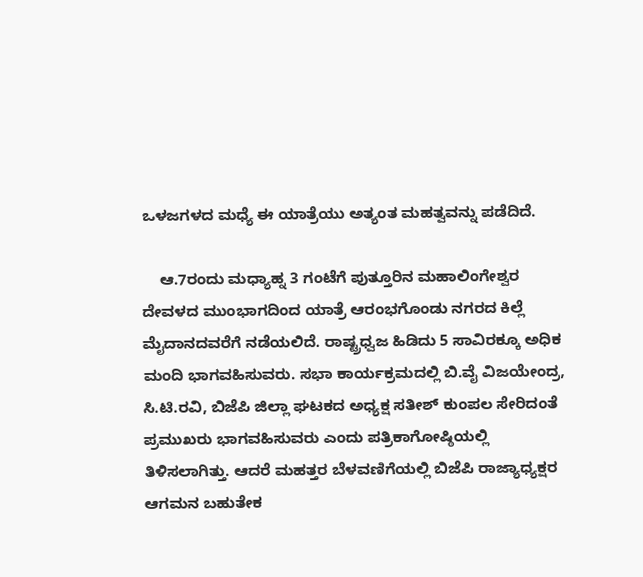ಒಳಜಗಳದ ಮಧ್ಯೆ ಈ ಯಾತ್ರೆಯು ಅತ್ಯಂತ ಮಹತ್ವವನ್ನು ಪಡೆದಿದೆ.

    ಆ.7ರಂದು ಮಧ್ಯಾಹ್ನ 3 ಗಂಟೆಗೆ ಪುತ್ತೂರಿನ ಮಹಾಲಿಂಗೇಶ್ವರ ದೇವಳದ ಮುಂಭಾಗದಿಂದ ಯಾತ್ರೆ ಆರಂಭಗೊಂಡು ನಗರದ ಕಿಲ್ಲೆ ಮೈದಾನದವರೆಗೆ ನಡೆಯಲಿದೆ. ರಾಷ್ಟ್ರಧ್ವಜ ಹಿಡಿದು 5 ಸಾವಿರಕ್ಕೂ ಅಧಿಕ ಮಂದಿ ಭಾಗವಹಿಸುವರು. ಸಭಾ ಕಾರ್ಯಕ್ರಮದಲ್ಲಿ ಬಿ.ವೈ ವಿಜಯೇಂದ್ರ, ಸಿ.ಟಿ.ರವಿ, ಬಿಜೆಪಿ ಜಿಲ್ಲಾ ಘಟಕದ ಅಧ್ಯಕ್ಷ ಸತೀಶ್‌ ಕುಂಪಲ ಸೇರಿದಂತೆ ಪ್ರಮುಖರು ಭಾಗವಹಿಸುವರು ಎಂದು ಪತ್ರಿಕಾಗೋಷ್ಠಿಯಲ್ಲಿ ತಿಳಿಸಲಾಗಿತ್ತು. ಆದರೆ ಮಹತ್ತರ ಬೆಳವಣಿಗೆಯಲ್ಲಿ ಬಿಜೆಪಿ ರಾಜ್ಯಾಧ್ಯಕ್ಷರ ಆಗಮನ ಬಹುತೇಕ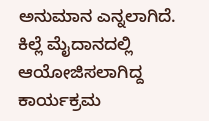ಅನುಮಾನ ಎನ್ನಲಾಗಿದೆ. ಕಿಲ್ಲೆ ಮೈದಾನದಲ್ಲಿ ಆಯೋಜಿಸಲಾಗಿದ್ದ ಕಾರ್ಯಕ್ರಮ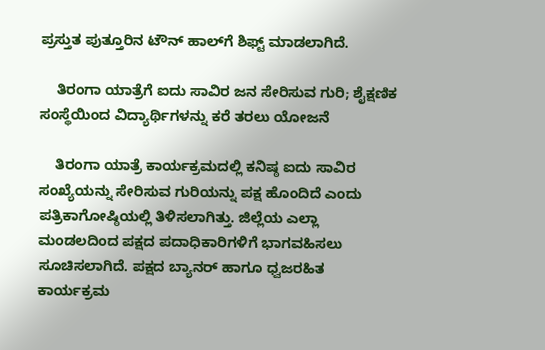ಪ್ರಸ್ತುತ ಪುತ್ತೂರಿನ ಟೌನ್ ಹಾಲ್‌ಗೆ ಶಿಫ್ಟ್ ಮಾಡಲಾಗಿದೆ.

    ತಿರಂಗಾ ಯಾತ್ರೆಗೆ ಐದು ಸಾವಿರ ಜನ ಸೇರಿಸುವ ಗುರಿ; ಶೈಕ್ಷಣಿಕ ಸಂಸ್ಥೆಯಿಂದ ವಿದ್ಯಾರ್ಥಿಗಳನ್ನು ಕರೆ ತರಲು ಯೋಜನೆ

    ತಿರಂಗಾ ಯಾತ್ರೆ ಕಾರ್ಯಕ್ರಮದಲ್ಲಿ ಕನಿಷ್ಠ ಐದು ಸಾವಿರ ಸಂಖ್ಯೆಯನ್ನು ಸೇರಿಸುವ ಗುರಿಯನ್ನು ಪಕ್ಷ ಹೊಂದಿದೆ ಎಂದು ಪತ್ರಿಕಾಗೋಷ್ಠಿಯಲ್ಲಿ ತಿಳಿಸಲಾಗಿತ್ತು. ಜಿಲ್ಲೆಯ ಎಲ್ಲಾ ಮಂಡಲದಿಂದ ಪಕ್ಷದ ಪದಾಧಿಕಾರಿಗಳಿಗೆ ಭಾಗವಹಿಸಲು ಸೂಚಿಸಲಾಗಿದೆ. ಪಕ್ಷದ ಬ್ಯಾನರ್ ಹಾಗೂ ಧ್ವಜರಹಿತ ಕಾರ್ಯಕ್ರಮ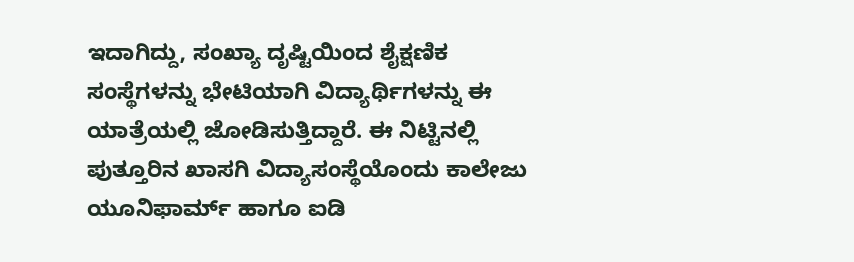ಇದಾಗಿದ್ದು, ಸಂಖ್ಯಾ ದೃಷ್ಟಿಯಿಂದ ಶೈಕ್ಷಣಿಕ ಸಂಸ್ಥೆಗಳನ್ನು ಭೇಟಿಯಾಗಿ ವಿದ್ಯಾರ್ಥಿಗಳನ್ನು ಈ ಯಾತ್ರೆಯಲ್ಲಿ ಜೋಡಿಸುತ್ತಿದ್ದಾರೆ. ಈ ನಿಟ್ಟಿನಲ್ಲಿ ಪುತ್ತೂರಿನ ಖಾಸಗಿ ವಿದ್ಯಾಸಂಸ್ಥೆಯೊಂದು ಕಾಲೇಜು ಯೂನಿಫಾರ್ಮ್ ಹಾಗೂ ಐಡಿ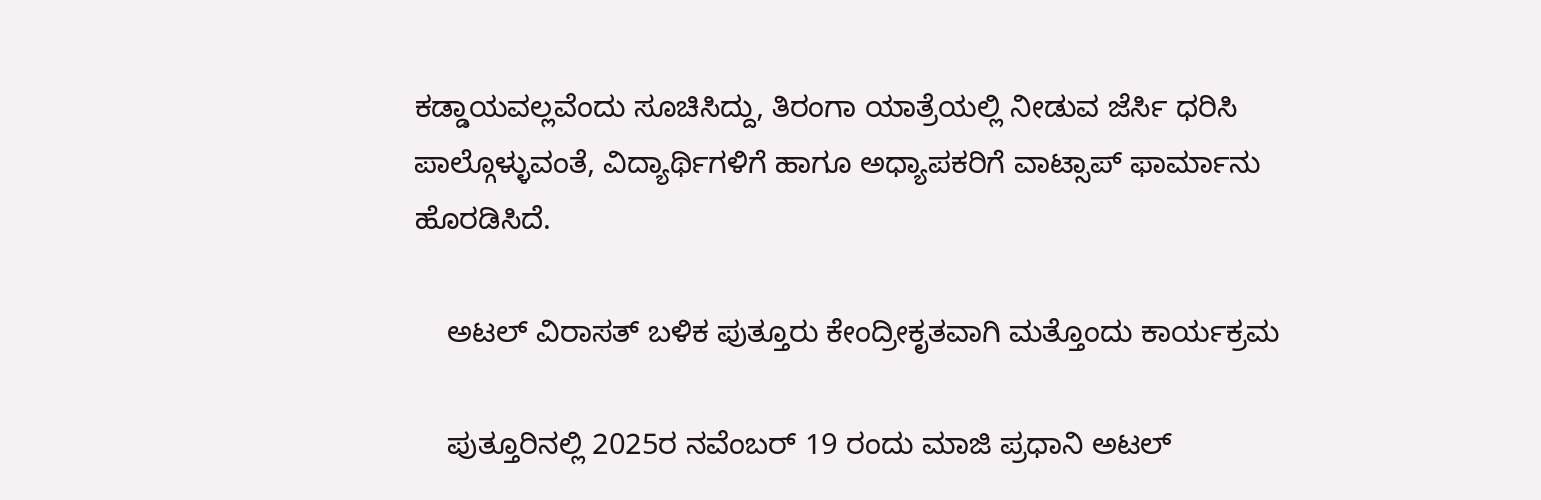ಕಡ್ಡಾಯವಲ್ಲವೆಂದು ಸೂಚಿಸಿದ್ದು, ತಿರಂಗಾ ಯಾತ್ರೆಯಲ್ಲಿ ನೀಡುವ ಜೆರ್ಸಿ ಧರಿಸಿ ಪಾಲ್ಗೊಳ್ಳುವಂತೆ, ವಿದ್ಯಾರ್ಥಿಗಳಿಗೆ ಹಾಗೂ ಅಧ್ಯಾಪಕರಿಗೆ ವಾಟ್ಸಾಪ್ ಫಾರ್ಮಾನು ಹೊರಡಿಸಿದೆ.

    ಅಟಲ್ ವಿರಾಸತ್ ಬಳಿಕ ಪುತ್ತೂರು ಕೇಂದ್ರೀಕೃತವಾಗಿ ಮತ್ತೊಂದು ಕಾರ್ಯಕ್ರಮ

    ಪುತ್ತೂರಿನಲ್ಲಿ 2025ರ ನವೆಂಬರ್ 19 ರಂದು ಮಾಜಿ ಪ್ರಧಾನಿ ಅಟಲ್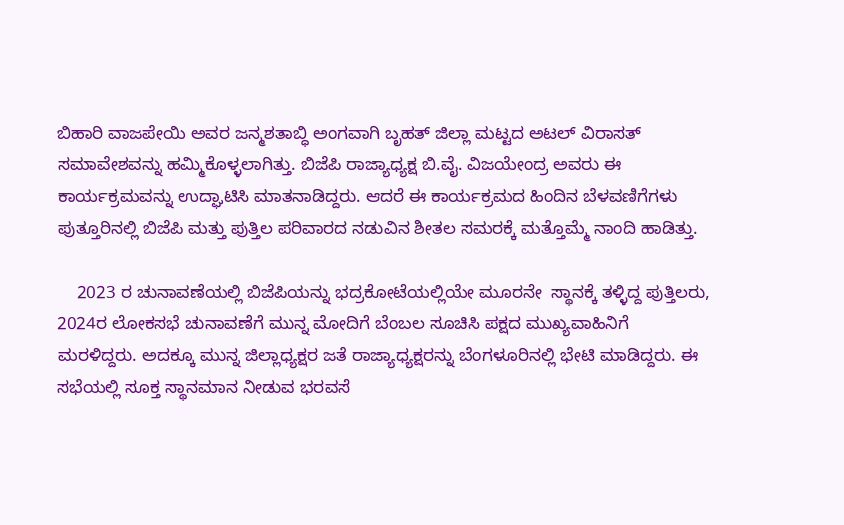ಬಿಹಾರಿ ವಾಜಪೇಯಿ ಅವರ ಜನ್ಮಶತಾಬ್ಧಿ ಅಂಗವಾಗಿ ಬೃಹತ್ ಜಿಲ್ಲಾ ಮಟ್ಟದ ಅಟಲ್ ವಿರಾಸತ್ ಸಮಾವೇಶವನ್ನು ಹಮ್ಮಿಕೊಳ್ಳಲಾಗಿತ್ತು. ಬಿಜೆಪಿ ರಾಜ್ಯಾಧ್ಯಕ್ಷ ಬಿ.ವೈ. ವಿಜಯೇಂದ್ರ ಅವರು ಈ ಕಾರ್ಯಕ್ರಮವನ್ನು ಉದ್ಘಾಟಿಸಿ ಮಾತನಾಡಿದ್ದರು. ಆದರೆ ಈ ಕಾರ್ಯಕ್ರಮದ ಹಿಂದಿನ ಬೆಳವಣಿಗೆಗಳು ಪುತ್ತೂರಿನಲ್ಲಿ ಬಿಜೆಪಿ ಮತ್ತು ಪುತ್ತಿಲ ಪರಿವಾರದ ನಡುವಿನ ಶೀತಲ ಸಮರಕ್ಕೆ ಮತ್ತೊಮ್ಮೆ ನಾಂದಿ ಹಾಡಿತ್ತು.

    2023 ರ ಚುನಾವಣೆಯಲ್ಲಿ ಬಿಜೆಪಿಯನ್ನು ಭದ್ರಕೋಟೆಯಲ್ಲಿಯೇ ಮೂರನೇ  ಸ್ಥಾನಕ್ಕೆ ತಳ್ಳಿದ್ದ ಪುತ್ತಿಲರು, 2024ರ ಲೋಕಸಭೆ ಚುನಾವಣೆಗೆ ಮುನ್ನ ಮೋದಿಗೆ ಬೆಂಬಲ ಸೂಚಿಸಿ ಪಕ್ಷದ ಮುಖ್ಯವಾಹಿನಿಗೆ ಮರಳಿದ್ದರು. ಅದಕ್ಕೂ ಮುನ್ನ ಜಿಲ್ಲಾಧ್ಯಕ್ಷರ ಜತೆ ರಾಜ್ಯಾಧ್ಯಕ್ಷರನ್ನು ಬೆಂಗಳೂರಿನಲ್ಲಿ ಭೇಟಿ ಮಾಡಿದ್ದರು. ಈ ಸಭೆಯಲ್ಲಿ ಸೂಕ್ತ ಸ್ಥಾನಮಾನ ನೀಡುವ ಭರವಸೆ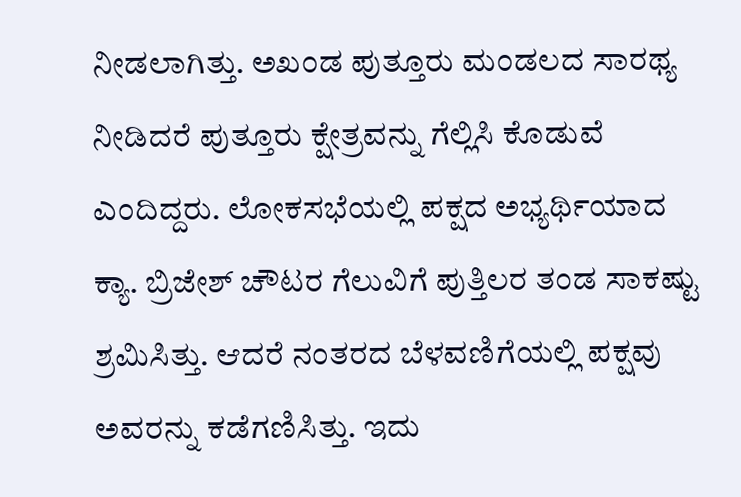ನೀಡಲಾಗಿತ್ತು. ಅಖಂಡ ಪುತ್ತೂರು ಮಂಡಲದ ಸಾರಥ್ಯ ನೀಡಿದರೆ ಪುತ್ತೂರು ಕ್ಷೇತ್ರವನ್ನು ಗೆಲ್ಲಿಸಿ ಕೊಡುವೆ ಎಂದಿದ್ದರು. ಲೋಕಸಭೆಯಲ್ಲಿ ಪಕ್ಷದ ಅಭ್ಯರ್ಥಿಯಾದ ಕ್ಯಾ. ಬ್ರಿಜೇಶ್ ಚೌಟರ ಗೆಲುವಿಗೆ ಪುತ್ತಿಲರ ತಂಡ ಸಾಕಷ್ಟು ಶ್ರಮಿಸಿತ್ತು. ಆದರೆ ನಂತರದ ಬೆಳವಣಿಗೆಯಲ್ಲಿ ಪಕ್ಷವು ಅವರನ್ನು ಕಡೆಗಣಿಸಿತ್ತು. ಇದು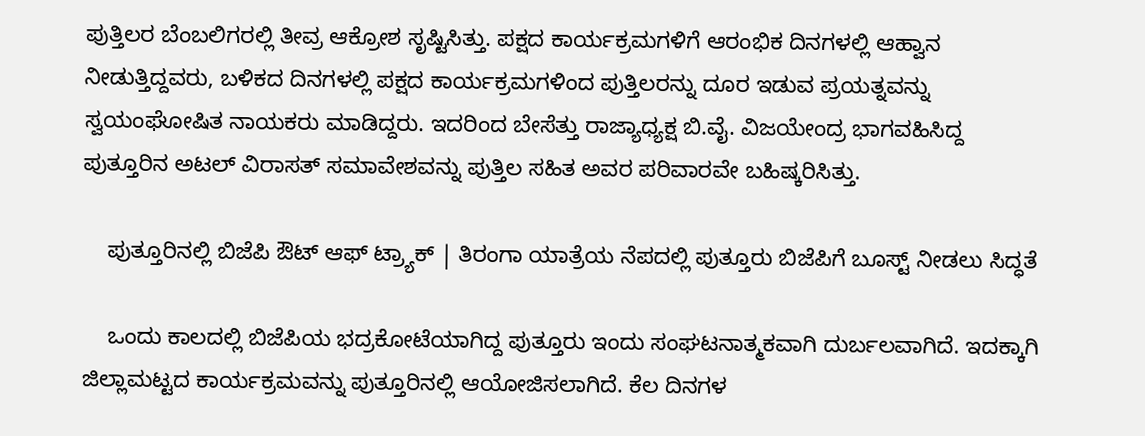ಪುತ್ತಿಲರ ಬೆಂಬಲಿಗರಲ್ಲಿ ತೀವ್ರ ಆಕ್ರೋಶ ಸೃಷ್ಟಿಸಿತ್ತು. ಪಕ್ಷದ ಕಾರ್ಯಕ್ರಮಗಳಿಗೆ ಆರಂಭಿಕ ದಿನಗಳಲ್ಲಿ ಆಹ್ವಾನ ನೀಡುತ್ತಿದ್ದವರು, ಬಳಿಕದ ದಿನಗಳಲ್ಲಿ ಪಕ್ಷದ ಕಾರ್ಯಕ್ರಮಗಳಿಂದ ಪುತ್ತಿಲರನ್ನು ದೂರ ಇಡುವ ಪ್ರಯತ್ನವನ್ನು ಸ್ವಯಂಘೋಷಿತ ನಾಯಕರು ಮಾಡಿದ್ದರು. ಇದರಿಂದ ಬೇಸೆತ್ತು ರಾಜ್ಯಾಧ್ಯಕ್ಷ ಬಿ.ವೈ. ವಿಜಯೇಂದ್ರ ಭಾಗವಹಿಸಿದ್ದ ಪುತ್ತೂರಿನ ಅಟಲ್ ವಿರಾಸತ್ ಸಮಾವೇಶವನ್ನು ಪುತ್ತಿಲ ಸಹಿತ ಅವರ ಪರಿವಾರವೇ ಬಹಿಷ್ಕರಿಸಿತ್ತು.

    ಪುತ್ತೂರಿನಲ್ಲಿ ಬಿಜೆಪಿ ಔಟ್ ಆಫ್ ಟ್ರ್ಯಾಕ್ | ತಿರಂಗಾ ಯಾತ್ರೆಯ ನೆಪದಲ್ಲಿ ಪುತ್ತೂರು ಬಿಜೆಪಿಗೆ ಬೂಸ್ಟ್ ನೀಡಲು ಸಿದ್ಧತೆ

    ಒಂದು ಕಾಲದಲ್ಲಿ ಬಿಜೆಪಿಯ ಭದ್ರಕೋಟೆಯಾಗಿದ್ದ ಪುತ್ತೂರು ಇಂದು ಸಂಘಟನಾತ್ಮಕವಾಗಿ ದುರ್ಬಲವಾಗಿದೆ. ಇದಕ್ಕಾಗಿ ಜಿಲ್ಲಾಮಟ್ಟದ ಕಾರ್ಯಕ್ರಮವನ್ನು ಪುತ್ತೂರಿನಲ್ಲಿ ಆಯೋಜಿಸಲಾಗಿದೆ‌. ಕೆಲ ದಿನಗಳ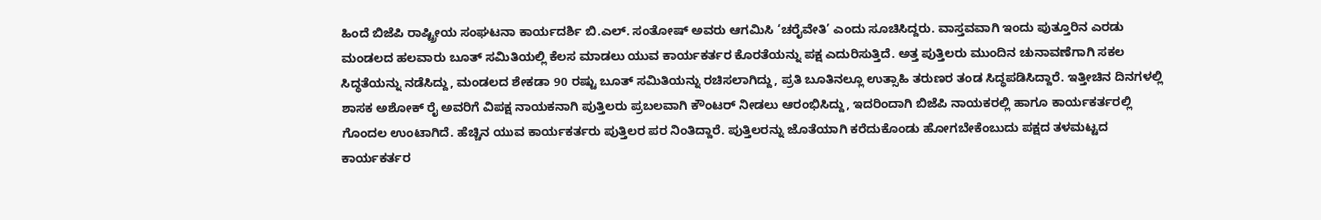ಹಿಂದೆ ಬಿಜೆಪಿ ರಾಷ್ಟ್ರೀಯ ಸಂಘಟನಾ ಕಾರ್ಯದರ್ಶಿ ಬಿ.ಎಲ್. ಸಂತೋಷ್ ಅವರು ಆಗಮಿಸಿ ‘ಚರೈವೇತಿ’ ಎಂದು ಸೂಚಿಸಿದ್ದರು. ವಾಸ್ತವವಾಗಿ ಇಂದು ಪುತ್ತೂರಿನ ಎರಡು ಮಂಡಲದ ಹಲವಾರು ಬೂತ್‌ ಸಮಿತಿಯಲ್ಲಿ ಕೆಲಸ ಮಾಡಲು ಯುವ ಕಾರ್ಯಕರ್ತರ ಕೊರತೆಯನ್ನು ಪಕ್ಷ ಎದುರಿಸುತ್ತಿದೆ. ಅತ್ತ ಪುತ್ತಿಲರು ಮುಂದಿನ ಚುನಾವಣೆಗಾಗಿ ಸಕಲ ಸಿದ್ಧತೆಯನ್ನು ನಡೆಸಿದ್ದು, ಮಂಡಲದ ಶೇಕಡಾ 90 ರಷ್ಟು ಬೂತ್ ಸಮಿತಿಯನ್ನು ರಚಿಸಲಾಗಿದ್ದು, ಪ್ರತಿ ಬೂತಿನಲ್ಲೂ ಉತ್ಸಾಹಿ ತರುಣರ ತಂಡ ಸಿದ್ಧಪಡಿಸಿದ್ದಾರೆ. ಇತ್ತೀಚಿನ ದಿನಗಳಲ್ಲಿ ಶಾಸಕ ಅಶೋಕ್ ರೈ ಅವರಿಗೆ ವಿಪಕ್ಷ ನಾಯಕನಾಗಿ ಪುತ್ತಿಲರು ಪ್ರಬಲವಾಗಿ ಕೌಂಟರ್ ನೀಡಲು ಆರಂಭಿಸಿದ್ದು, ಇದರಿಂದಾಗಿ ಬಿಜೆಪಿ ನಾಯಕರಲ್ಲಿ ಹಾಗೂ ಕಾರ್ಯಕರ್ತರಲ್ಲಿ ಗೊಂದಲ ಉಂಟಾಗಿದೆ. ಹೆಚ್ಚಿನ ಯುವ ಕಾರ್ಯಕರ್ತರು ಪುತ್ತಿಲರ ಪರ ನಿಂತಿದ್ದಾರೆ. ಪುತ್ತಿಲರನ್ನು ಜೊತೆಯಾಗಿ ಕರೆದುಕೊಂಡು ಹೋಗಬೇಕೆಂಬುದು ಪಕ್ಷದ ತಳಮಟ್ಟದ ಕಾರ್ಯಕರ್ತರ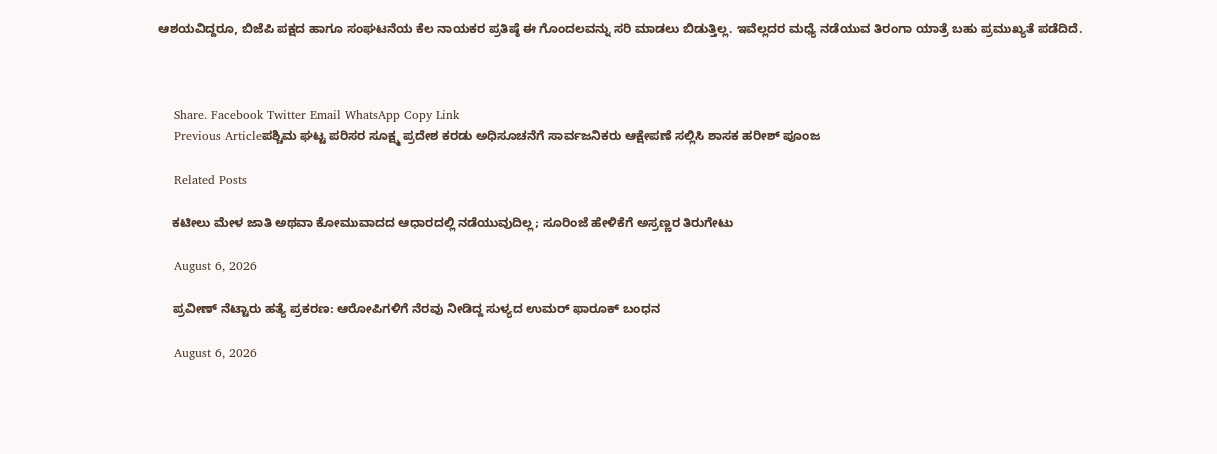ಆಶಯವಿದ್ದರೂ, ಬಿಜೆಪಿ ಪಕ್ಷದ ಹಾಗೂ ಸಂಘಟನೆಯ ಕೆಲ ನಾಯಕರ ಪ್ರತಿಷ್ಠೆ ಈ ಗೊಂದಲವನ್ನು ಸರಿ ಮಾಡಲು ಬಿಡುತ್ತಿಲ್ಲ. ಇವೆಲ್ಲದರ ಮಧ್ಯೆ ನಡೆಯುವ ತಿರಂಗಾ ಯಾತ್ರೆ ಬಹು ಪ್ರಮುಖ್ಯತೆ ಪಡೆದಿದೆ.



    Share. Facebook Twitter Email WhatsApp Copy Link
    Previous Articleಪಶ್ಚಿಮ ಘಟ್ಟ ಪರಿಸರ ಸೂಕ್ಷ್ಮ ಪ್ರದೇಶ ಕರಡು ಅಧಿಸೂಚನೆಗೆ ಸಾರ್ವಜನಿಕರು ಆಕ್ಷೇಪಣೆ ಸಲ್ಲಿಸಿ ಶಾಸಕ ಹರೀಶ್ ಪೂಂಜ

    Related Posts

    ಕಟೀಲು ಮೇಳ ಜಾತಿ ಅಥವಾ ಕೋಮುವಾದದ ಆಧಾರದಲ್ಲಿ ನಡೆಯುವುದಿಲ್ಲ; ಸೂರಿಂಜೆ ಹೇಳಿಕೆಗೆ ಅಸ್ರಣ್ಣರ ತಿರುಗೇಟು

    August 6, 2026

    ಪ್ರವೀಣ್‌ ನೆಟ್ಟಾರು ಹತ್ಯೆ ಪ್ರಕರಣ: ಆರೋಪಿಗಳಿಗೆ ನೆರವು ನೀಡಿದ್ದ ಸುಳ್ಯದ ಉಮರ್‌ ಫಾರೂಕ್‌ ಬಂಧನ

    August 6, 2026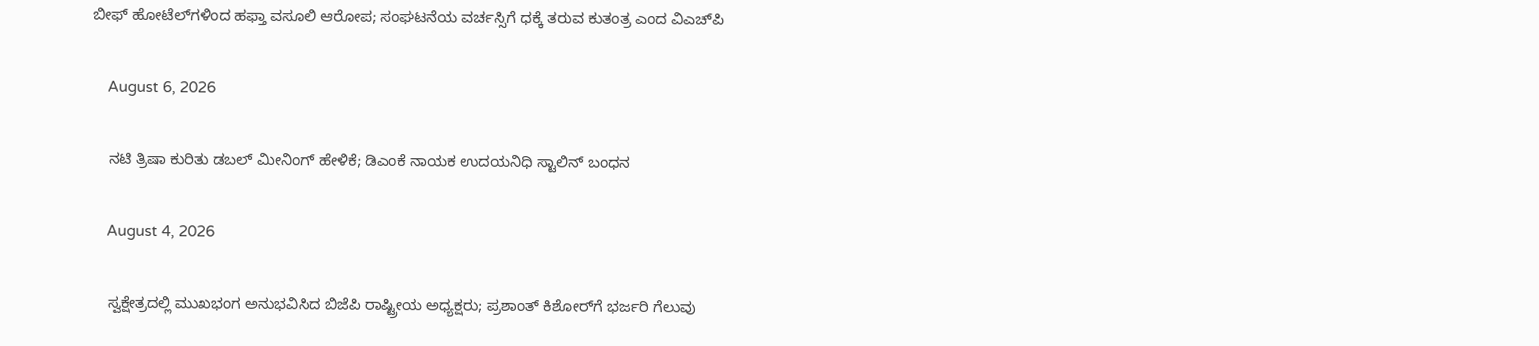ಬೀಫ್ ಹೋಟೆಲ್‌ಗಳಿಂದ ಹಫ್ತಾ ವಸೂಲಿ ಆರೋಪ; ಸಂಘಟನೆಯ ವರ್ಚಸ್ಸಿಗೆ ಧಕ್ಕೆ ತರುವ ಕುತಂತ್ರ ಎಂದ ವಿಎಚ್‌ಪಿ

    August 6, 2026

    ನಟಿ ತ್ರಿಷಾ ಕುರಿತು ಡಬಲ್ ಮೀನಿಂಗ್ ಹೇಳಿಕೆ; ಡಿಎಂಕೆ ನಾಯಕ ಉದಯನಿಧಿ ಸ್ಟಾಲಿನ್ ಬಂಧನ

    August 4, 2026

    ಸ್ವಕ್ಷೇತ್ರದಲ್ಲಿ ಮುಖಭಂಗ ಅನುಭವಿಸಿದ ಬಿಜೆಪಿ ರಾಷ್ಟ್ರೀಯ ಅಧ್ಯಕ್ಷರು; ಪ್ರಶಾಂತ್‌ ಕಿಶೋರ್‌ಗೆ ಭರ್ಜರಿ ಗೆಲುವು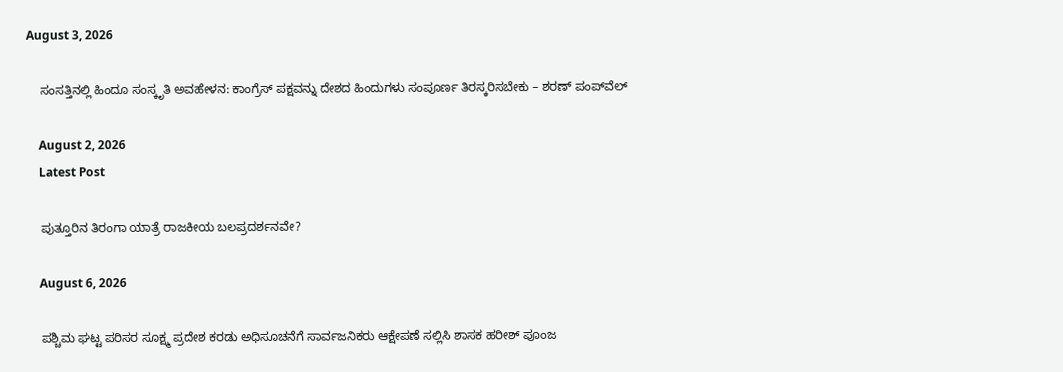August 3, 2026

    ಸಂಸತ್ತಿನಲ್ಲಿ ಹಿಂದೂ ಸಂಸ್ಕೃತಿ ಅವಹೇಳನ: ಕಾಂಗ್ರೆಸ್ ಪಕ್ಷವನ್ನು ದೇಶದ ಹಿಂದುಗಳು ಸಂಪೂರ್ಣ ತಿರಸ್ಕರಿಸಬೇಕು – ಶರಣ್ ಪಂಪ್‌ವೆಲ್

    August 2, 2026
    Latest Post

    ಪುತ್ತೂರಿನ ತಿರಂಗಾ ಯಾತ್ರೆ ರಾಜಕೀಯ ಬಲಪ್ರದರ್ಶನವೇ?

    August 6, 2026

    ಪಶ್ಚಿಮ ಘಟ್ಟ ಪರಿಸರ ಸೂಕ್ಷ್ಮ ಪ್ರದೇಶ ಕರಡು ಅಧಿಸೂಚನೆಗೆ ಸಾರ್ವಜನಿಕರು ಆಕ್ಷೇಪಣೆ ಸಲ್ಲಿಸಿ ಶಾಸಕ ಹರೀಶ್ ಪೂಂಜ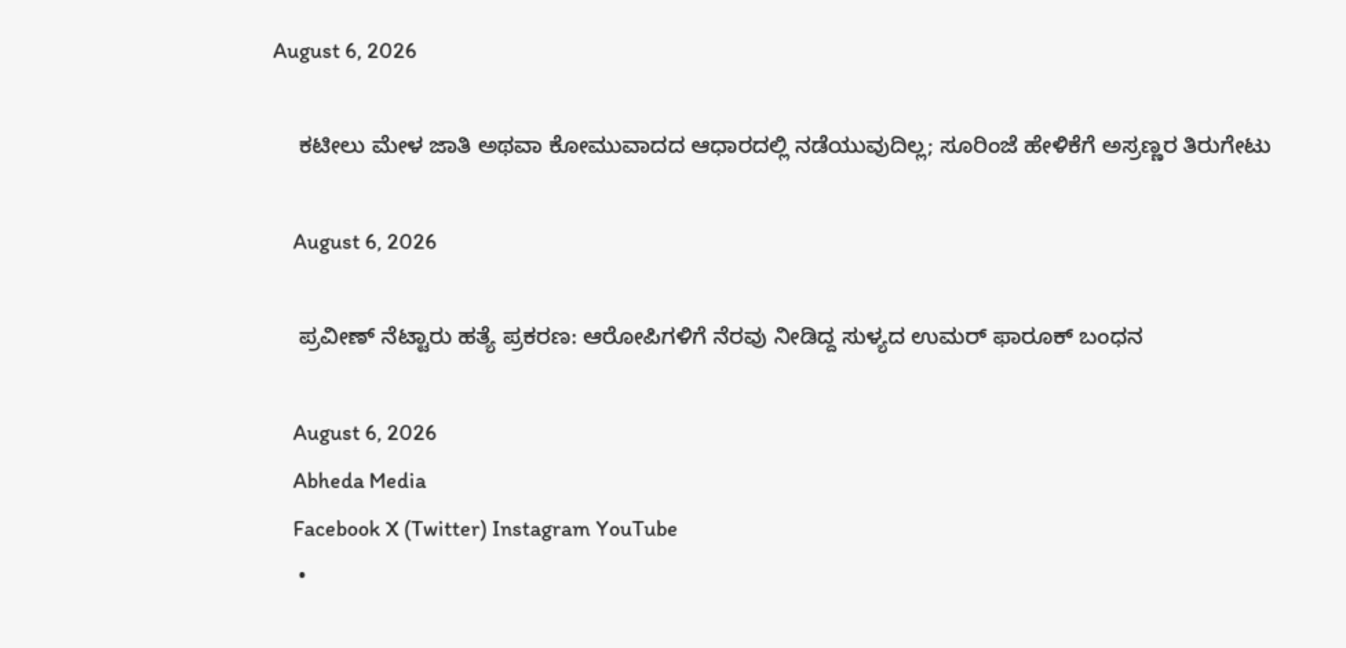August 6, 2026

    ಕಟೀಲು ಮೇಳ ಜಾತಿ ಅಥವಾ ಕೋಮುವಾದದ ಆಧಾರದಲ್ಲಿ ನಡೆಯುವುದಿಲ್ಲ; ಸೂರಿಂಜೆ ಹೇಳಿಕೆಗೆ ಅಸ್ರಣ್ಣರ ತಿರುಗೇಟು

    August 6, 2026

    ಪ್ರವೀಣ್‌ ನೆಟ್ಟಾರು ಹತ್ಯೆ ಪ್ರಕರಣ: ಆರೋಪಿಗಳಿಗೆ ನೆರವು ನೀಡಿದ್ದ ಸುಳ್ಯದ ಉಮರ್‌ ಫಾರೂಕ್‌ ಬಂಧನ

    August 6, 2026
    Abheda Media
    Facebook X (Twitter) Instagram YouTube
    •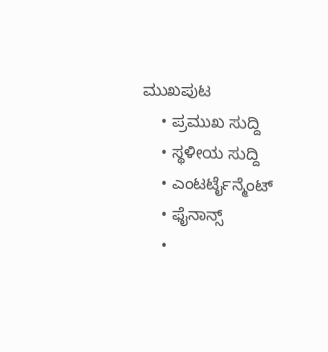ಮುಖಪುಟ
    • ಪ್ರಮುಖ ಸುದ್ದಿ
    • ಸ್ಥಳೀಯ ಸುದ್ದಿ
    • ಎಂಟರ್ಟೈನ್ಮೆಂಟ್
    • ಫೈನಾನ್ಸ್
    •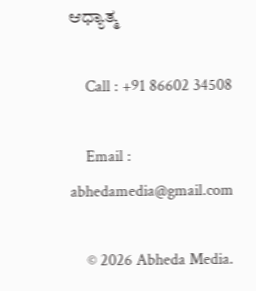ಆಧ್ಯಾತ್ಮ

    Call : +91 86602 34508

    Email : abhedamedia@gmail.com

    © 2026 Abheda Media.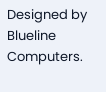Designed by Blueline Computers.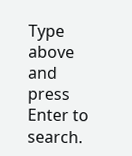Type above and press Enter to search.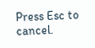Press Esc to cancel.